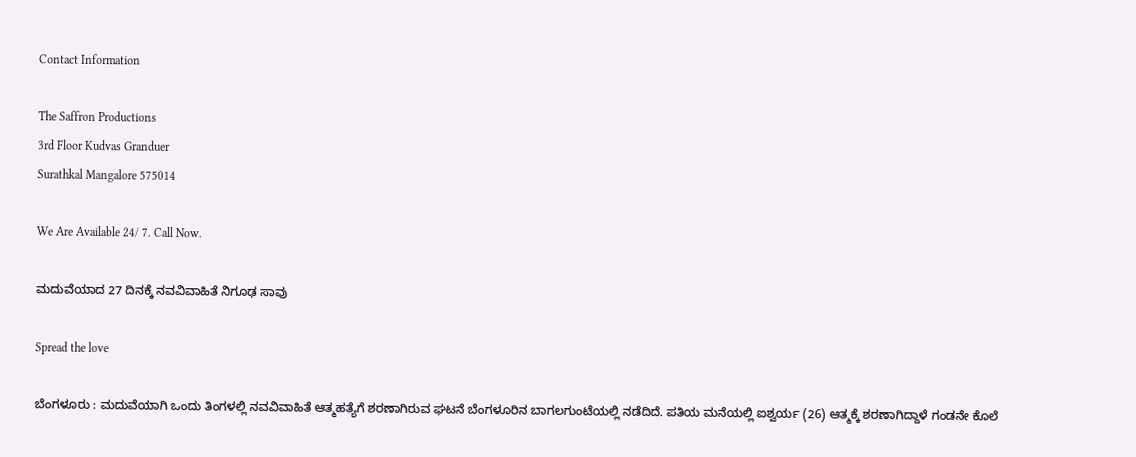Contact Information

The Saffron Productions
3rd Floor Kudvas Granduer
Surathkal Mangalore 575014

We Are Available 24/ 7. Call Now.

ಮದುವೆಯಾದ 27 ದಿನಕ್ಕೆ ನವವಿವಾಹಿತೆ ನಿಗೂಢ ಸಾವು

Spread the love

ಬೆಂಗಳೂರು : ಮದುವೆಯಾಗಿ ಒಂದು ತಿಂಗಳಲ್ಲಿ ನವವಿವಾಹಿತೆ ಆತ್ಮಹತ್ಯೆಗೆ ಶರಣಾಗಿರುವ ಘಟನೆ ಬೆಂಗಳೂರಿನ ಬಾಗಲಗುಂಟೆಯಲ್ಲಿ ನಡೆದಿದೆ. ಪತಿಯ ಮನೆಯಲ್ಲಿ ಐಶ್ವರ್ಯ (26) ಆತ್ಮಕ್ಕೆ ಶರಣಾಗಿದ್ದಾಳೆ ಗಂಡನೇ ಕೊಲೆ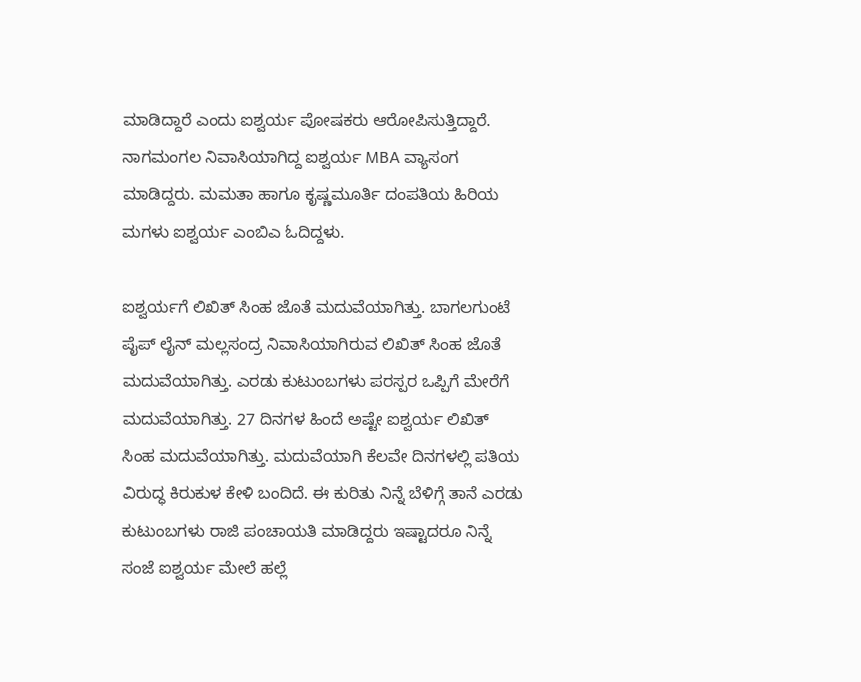ಮಾಡಿದ್ದಾರೆ ಎಂದು ಐಶ್ವರ್ಯ ಪೋಷಕರು ಆರೋಪಿಸುತ್ತಿದ್ದಾರೆ. ನಾಗಮಂಗಲ ನಿವಾಸಿಯಾಗಿದ್ದ ಐಶ್ವರ್ಯ MBA ವ್ಯಾಸಂಗ ಮಾಡಿದ್ದರು. ಮಮತಾ ಹಾಗೂ ಕೃಷ್ಣಮೂರ್ತಿ ದಂಪತಿಯ ಹಿರಿಯ ಮಗಳು ಐಶ್ವರ್ಯ ಎಂಬಿಎ ಓದಿದ್ದಳು.

ಐಶ್ವರ್ಯಗೆ ಲಿಖಿತ್ ಸಿಂಹ ಜೊತೆ ಮದುವೆಯಾಗಿತ್ತು. ಬಾಗಲಗುಂಟೆ ಪೈಪ್ ಲೈನ್ ಮಲ್ಲಸಂದ್ರ ನಿವಾಸಿಯಾಗಿರುವ ಲಿಖಿತ್ ಸಿಂಹ ಜೊತೆ ಮದುವೆಯಾಗಿತ್ತು. ಎರಡು ಕುಟುಂಬಗಳು ಪರಸ್ಪರ ಒಪ್ಪಿಗೆ ಮೇರೆಗೆ ಮದುವೆಯಾಗಿತ್ತು. 27 ದಿನಗಳ ಹಿಂದೆ ಅಷ್ಟೇ ಐಶ್ವರ್ಯ ಲಿಖಿತ್ ಸಿಂಹ ಮದುವೆಯಾಗಿತ್ತು. ಮದುವೆಯಾಗಿ ಕೆಲವೇ ದಿನಗಳಲ್ಲಿ ಪತಿಯ ವಿರುದ್ಧ ಕಿರುಕುಳ ಕೇಳಿ ಬಂದಿದೆ. ಈ ಕುರಿತು ನಿನ್ನೆ ಬೆಳಿಗ್ಗೆ ತಾನೆ ಎರಡು ಕುಟುಂಬಗಳು ರಾಜಿ ಪಂಚಾಯತಿ ಮಾಡಿದ್ದರು ಇಷ್ಟಾದರೂ ನಿನ್ನೆ ಸಂಜೆ ಐಶ್ವರ್ಯ ಮೇಲೆ ಹಲ್ಲೆ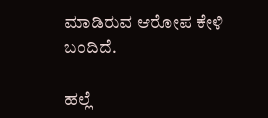ಮಾಡಿರುವ ಆರೋಪ ಕೇಳಿ ಬಂದಿದೆ.

ಹಲ್ಲೆ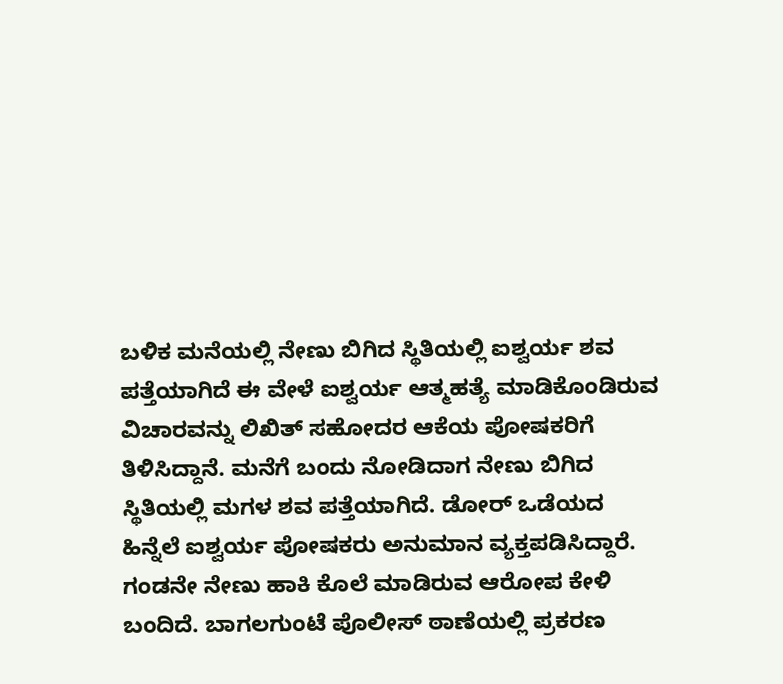ಬಳಿಕ ಮನೆಯಲ್ಲಿ ನೇಣು ಬಿಗಿದ ಸ್ಥಿತಿಯಲ್ಲಿ ಐಶ್ವರ್ಯ ಶವ ಪತ್ತೆಯಾಗಿದೆ ಈ ವೇಳೆ ಐಶ್ವರ್ಯ ಆತ್ಮಹತ್ಯೆ ಮಾಡಿಕೊಂಡಿರುವ ವಿಚಾರವನ್ನು ಲಿಖಿತ್ ಸಹೋದರ ಆಕೆಯ ಪೋಷಕರಿಗೆ ತಿಳಿಸಿದ್ದಾನೆ. ಮನೆಗೆ ಬಂದು ನೋಡಿದಾಗ ನೇಣು ಬಿಗಿದ ಸ್ಥಿತಿಯಲ್ಲಿ ಮಗಳ ಶವ ಪತ್ತೆಯಾಗಿದೆ. ಡೋರ್ ಒಡೆಯದ ಹಿನ್ನೆಲೆ ಐಶ್ವರ್ಯ ಪೋಷಕರು ಅನುಮಾನ ವ್ಯಕ್ತಪಡಿಸಿದ್ದಾರೆ. ಗಂಡನೇ ನೇಣು ಹಾಕಿ ಕೊಲೆ ಮಾಡಿರುವ ಆರೋಪ ಕೇಳಿ ಬಂದಿದೆ. ಬಾಗಲಗುಂಟೆ ಪೊಲೀಸ್ ಠಾಣೆಯಲ್ಲಿ ಪ್ರಕರಣ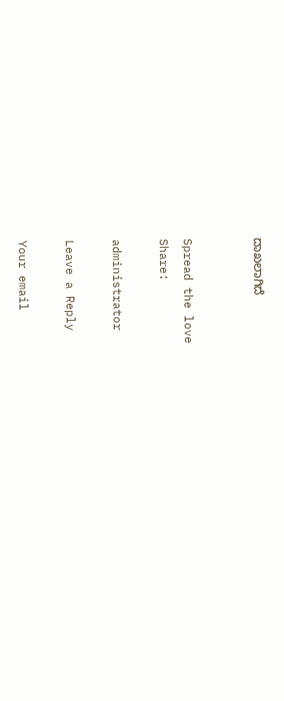ದಾಖಲಾಗಿದೆ


Spread the love
Share:

administrator

Leave a Reply

Your email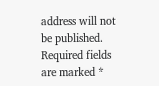address will not be published. Required fields are marked *